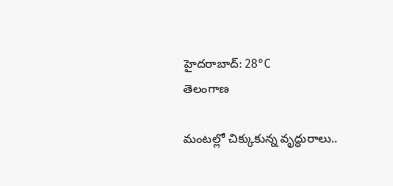హైదరాబాద్: 28°C
తెలంగాణ

మంటల్లో చిక్కుకున్న వృద్ధురాలు..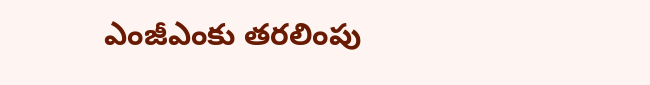ఎంజీఎంకు తరలింపు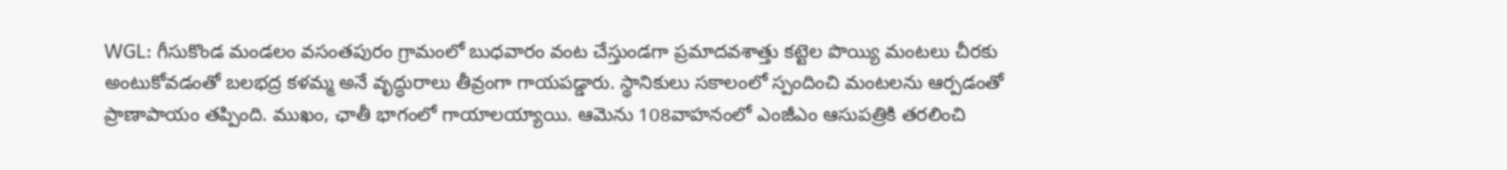WGL: గీసుకొండ మండలం వసంతపురం గ్రామంలో బుధవారం వంట చేస్తుండగా ప్రమాదవశాత్తు కట్టెల పొయ్యి మంటలు చీరకు అంటుకోవడంతో బలభద్ర కళమ్మ అనే వృద్ధురాలు తీవ్రంగా గాయపడ్డారు. స్థానికులు సకాలంలో స్పందించి మంటలను ఆర్పడంతో ప్రాణాపాయం తప్పింది. ముఖం, ఛాతీ భాగంలో గాయాలయ్యాయి. ఆమెను 108వాహనంలో ఎంజీఎం ఆసుపత్రికి తరలించి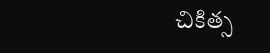చికిత్స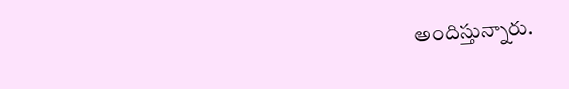అందిస్తున్నారు.